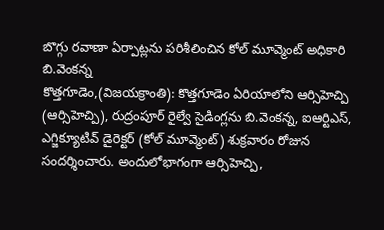బొగ్గు రవాణా ఏర్పాట్లను పరిశీలించిన కోల్ మూవ్మెంట్ అధికారి బి.వెంకన్న
కొత్తగూడెం,(విజయక్రాంతి): కొత్తగూడెం ఏరియాలోని ఆర్సిహెచ్పి (ఆర్సిహెచ్పి), రుద్రంపూర్ రైల్వే సైడింగ్లను బి.వెంకన్న, ఐఆర్టిఎస్, ఎగ్జిక్యూటివ్ డైరెక్టర్ (కోల్ మూవ్మెంట్) శుక్రవారం రోజున సందర్శించారు. అందులోభాగంగా ఆర్సిహెచ్పి,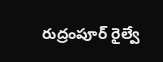రుద్రంపూర్ రైల్వే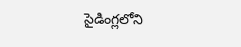సైడింగ్లలోని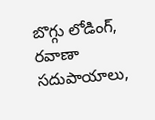బొగ్గు లోడింగ్, రవాణా సదుపాయాలు,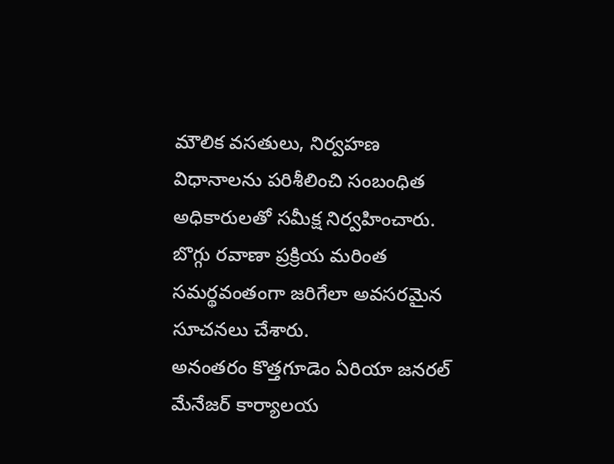మౌలిక వసతులు, నిర్వహణ విధానాలను పరిశీలించి సంబంధిత అధికారులతో సమీక్ష నిర్వహించారు. బొగ్గు రవాణా ప్రక్రియ మరింత సమర్థవంతంగా జరిగేలా అవసరమైన సూచనలు చేశారు.
అనంతరం కొత్తగూడెం ఏరియా జనరల్ మేనేజర్ కార్యాలయ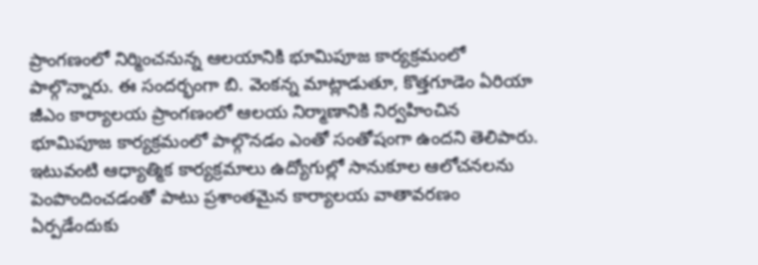ప్రాంగణంలో నిర్మించనున్న ఆలయానికి భూమిపూజ కార్యక్రమంలో పాల్గొన్నారు. ఈ సందర్భంగా బి. వెంకన్న మాట్లాడుతూ, కొత్తగూడెం ఏరియా జీఎం కార్యాలయ ప్రాంగణంలో ఆలయ నిర్మాణానికి నిర్వహించిన భూమిపూజ కార్యక్రమంలో పాల్గొనడం ఎంతో సంతోషంగా ఉందని తెలిపారు. ఇటువంటి ఆధ్యాత్మిక కార్యక్రమాలు ఉద్యోగుల్లో సానుకూల ఆలోచనలను పెంపొందించడంతో పాటు ప్రశాంతమైన కార్యాలయ వాతావరణం ఏర్పడేందుకు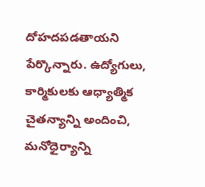దోహదపడతాయని పేర్కొన్నారు. ఉద్యోగులు, కార్మికులకు ఆధ్యాత్మిక చైతన్యాన్ని అందించి, మనోధైర్యాన్ని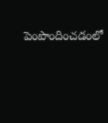పెంపొందించడంలో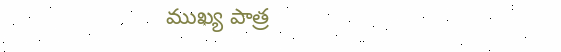ముఖ్య పాత్ర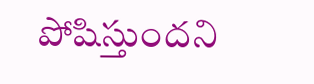పోషిస్తుందని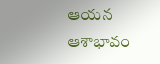ఆయన ఆశాభావం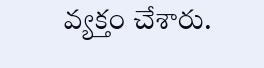వ్యక్తం చేశారు.